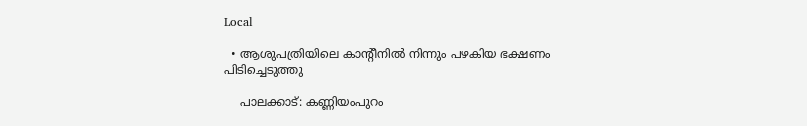Local

  • ആശുപത്രിയിലെ കാന്റീനിൽ നിന്നും പഴകിയ ഭക്ഷണം പിടിച്ചെടുത്തു

    പാലക്കാട്: കണ്ണിയംപുറം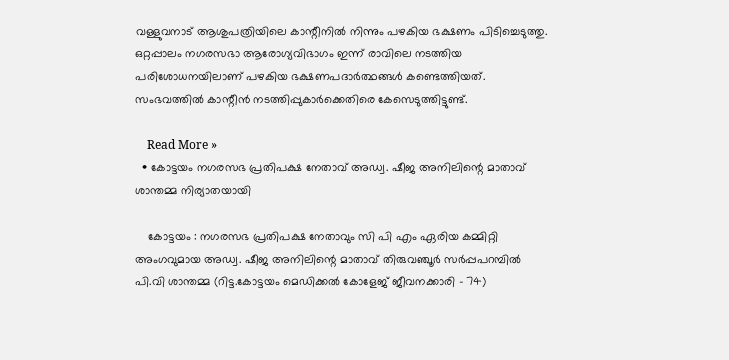വള്ളുവനാട് ആശുപത്രിയിലെ കാന്റീനിൽ നിന്നും പഴകിയ ഭക്ഷണം പിടിച്ചെടുത്തു. ഒറ്റപ്പാലം നഗരസഭാ ആരോഗ്യവിഭാഗം ഇന്ന് രാവിലെ നടത്തിയ പരിശോധനയിലാണ് പഴകിയ ഭക്ഷണപദാർത്ഥങ്ങൾ കണ്ടെത്തിയത്. സംഭവത്തിൽ കാന്റീൻ നടത്തിപ്പുകാർക്കെതിരെ കേസെടുത്തിട്ടുണ്ട്.

    Read More »
  • കോട്ടയം നഗരസഭ പ്രതിപക്ഷ നേതാവ് അഡ്വ. ഷീജ അനിലിന്റെ മാതാവ് ശാന്തമ്മ നിര്യാതയായി

    കോട്ടയം : നഗരസഭ പ്രതിപക്ഷ നേതാവും സി പി എം ഏരിയ കമ്മിറ്റി അംഗവുമായ അഡ്വ. ഷീജ അനിലിന്റെ മാതാവ് തിരുവഞ്ചൂർ സർപ്പപറമ്പിൽ പി.വി ശാന്തമ്മ (റിട്ട.കോട്ടയം മെഡിക്കൽ കോളേജ് ജീവനക്കാരി – 74)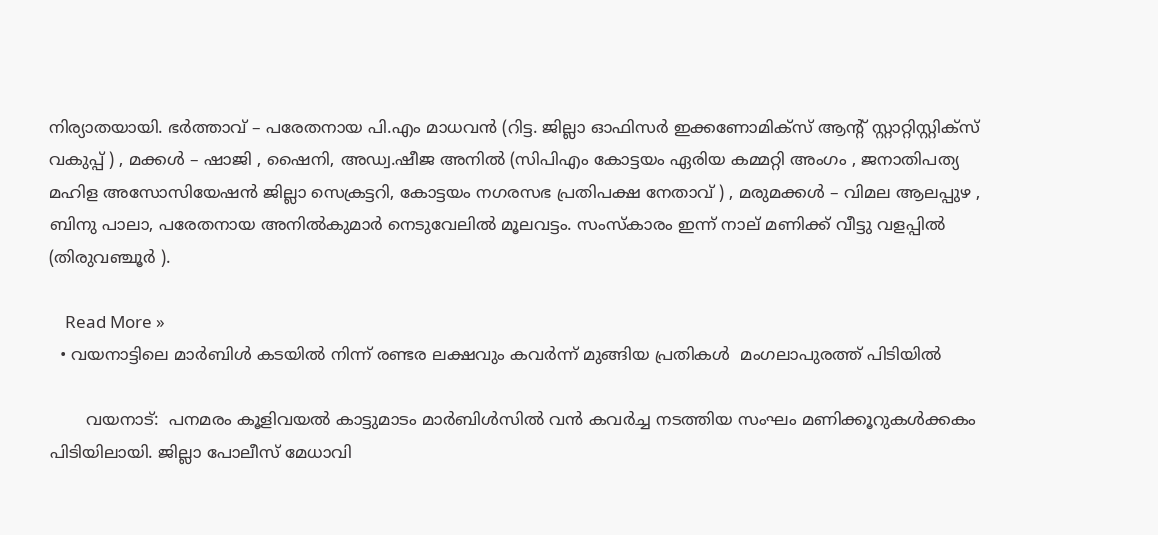നിര്യാതയായി. ഭർത്താവ് – പരേതനായ പി.എം മാധവൻ (റിട്ട. ജില്ലാ ഓഫിസർ ഇക്കണോമിക്സ് ആന്റ് സ്റ്റാറ്റിസ്റ്റിക്സ് വകുപ്പ് ) , മക്കൾ – ഷാജി , ഷൈനി, അഡ്വ.ഷീജ അനിൽ (സിപിഎം കോട്ടയം ഏരിയ കമ്മറ്റി അംഗം , ജനാതിപത്യ മഹിള അസോസിയേഷൻ ജില്ലാ സെക്രട്ടറി, കോട്ടയം നഗരസഭ പ്രതിപക്ഷ നേതാവ് ) , മരുമക്കൾ – വിമല ആലപ്പുഴ , ബിനു പാലാ, പരേതനായ അനിൽകുമാർ നെടുവേലിൽ മൂലവട്ടം. സംസ്കാരം ഇന്ന് നാല് മണിക്ക് വീട്ടു വളപ്പിൽ (തിരുവഞ്ചൂർ ).

    Read More »
  • വയനാട്ടിലെ മാർബിൾ കടയിൽ നിന്ന് രണ്ടര ലക്ഷവും കവര്‍ന്ന് മുങ്ങിയ പ്രതികള്‍  മംഗലാപുരത്ത് പിടിയിൽ

       വയനാട്:  പനമരം കൂളിവയല്‍ കാട്ടുമാടം മാര്‍ബിള്‍സില്‍ വന്‍ കവര്‍ച്ച നടത്തിയ സംഘം മണിക്കൂറുകള്‍ക്കകം പിടിയിലായി. ജില്ലാ പോലീസ് മേധാവി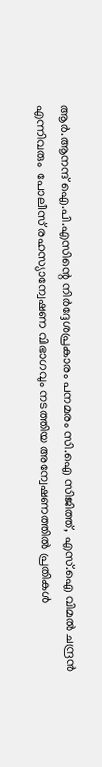ആര്‍.ആനന്ദ് ഐ.പി.എസിന്റെ നിര്‍ദ്ദേശപ്രകാരം പനമരം സി.ഐ സിജിത്ത്, എസ്.ഐ വിമല്‍ ചന്ദ്രന്‍ എന്നിവരും  പോലീസ് രഹസ്യാന്വേഷണ വിഭാഗവും നടത്തിയ അന്വേഷണത്തില്‍ പ്രതികള്‍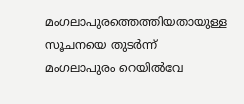മംഗലാപുരത്തെത്തിയതായുള്ള സൂചനയെ തുടര്‍ന്ന് മംഗലാപുരം റെയില്‍വേ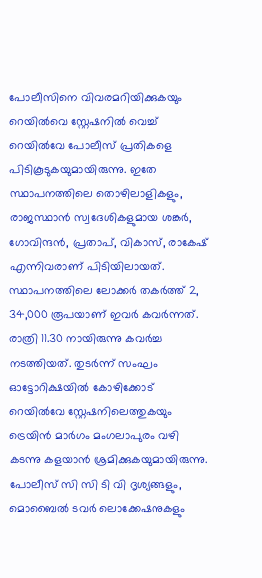പോലീസിനെ വിവരമറിയിക്കുകയും റെയില്‍വെ സ്റ്റേഷനില്‍ വെച്ച് റെയില്‍വേ പോലീസ് പ്രതികളെ പിടികൂടുകയുമായിരുന്നു. ഇതേ സ്ഥാപനത്തിലെ തൊഴിലാളികളും, രാജസ്ഥാന്‍ സ്വദേശികളുമായ ശങ്കര്‍, ഗോവിന്ദന്‍, പ്രതാപ്, വികാസ്, രാകേഷ് എന്നിവരാണ് പിടിയിലായത്. സ്ഥാപനത്തിലെ ലോക്കര്‍ തകര്‍ത്ത് 2, 34,000 രൂപയാണ് ഇവര്‍ കവര്‍ന്നത്. രാത്രി 11.30 നായിരുന്നു കവര്‍ച്ച നടത്തിയത്. തുടര്‍ന്ന് സംഘം ഓട്ടോറിക്ഷയില്‍ കോഴിക്കോട് റെയില്‍വേ സ്റ്റേഷനിലെത്തുകയും ട്രെയിന്‍ മാര്‍ഗം മംഗലാപുരം വഴി കടന്നു കളയാന്‍ ശ്രമിക്കുകയുമായിരുന്നു. പോലീസ് സി സി ടി വി ദൃശ്യങ്ങളും, മൊബൈല്‍ ടവര്‍ ലൊക്കേഷനുകളും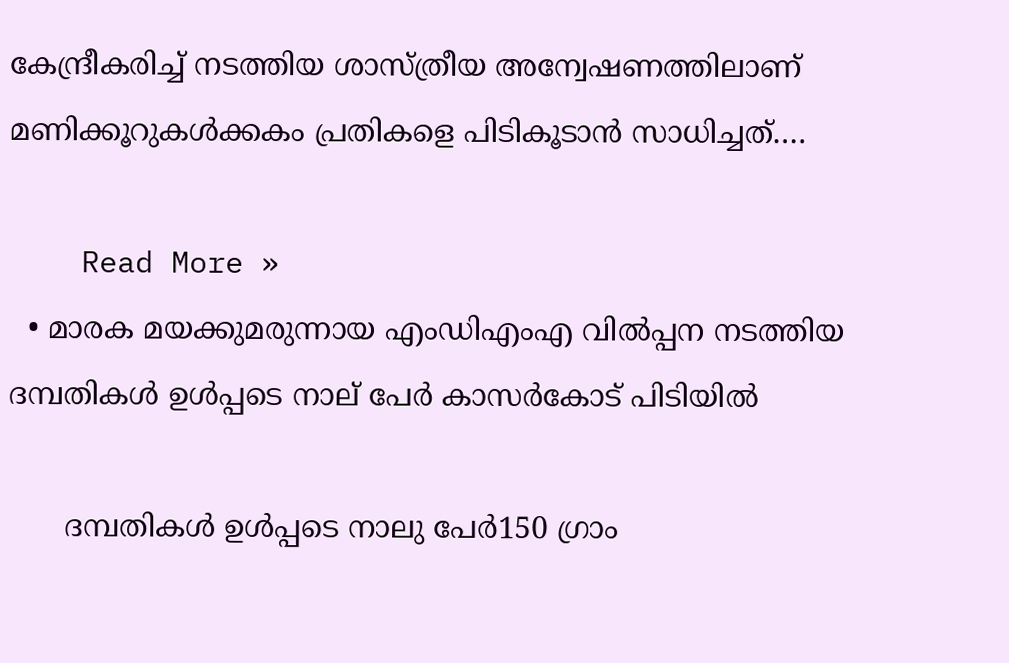കേന്ദ്രീകരിച്ച് നടത്തിയ ശാസ്ത്രീയ അന്വേഷണത്തിലാണ് മണിക്കൂറുകള്‍ക്കകം പ്രതികളെ പിടികൂടാന്‍ സാധിച്ചത്.…

    Read More »
  • മാരക മയക്കുമരുന്നായ എംഡിഎംഎ വില്‍പ്പന നടത്തിയ ദമ്പതികള്‍ ഉള്‍പ്പടെ നാല് പേര്‍ കാസർകോട് പിടിയില്‍

      ദമ്പതികള്‍ ഉള്‍പ്പടെ നാലു പേര്‍150 ഗ്രാം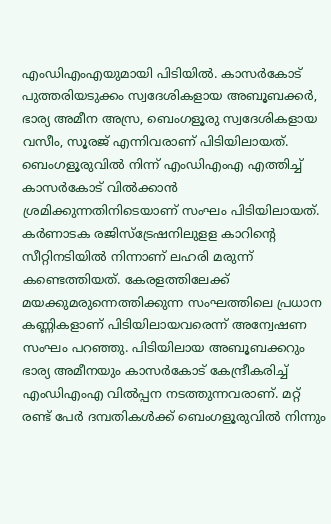എംഡിഎംഎയുമായി പിടിയില്‍. കാസര്‍കോട് പുത്തരിയടുക്കം സ്വദേശികളായ അബൂബക്കര്‍, ഭാര്യ അമീന അസ്ര, ബെംഗളൂരു സ്വദേശികളായ വസീം, സൂരജ് എന്നിവരാണ് പിടിയിലായത്. ബെംഗളൂരുവില്‍ നിന്ന് എംഡിഎംഎ എത്തിച്ച് കാസര്‍കോട് വില്‍ക്കാന്‍ ശ്രമിക്കുന്നതിനിടെയാണ് സംഘം പിടിയിലായത്. കര്‍ണാടക രജിസ്‌ട്രേഷനിലുളള കാറിന്റെ സീറ്റിനടിയില്‍ നിന്നാണ് ലഹരി മരുന്ന് കണ്ടെത്തിയത്. കേരളത്തിലേക്ക് മയക്കുമരുന്നെത്തിക്കുന്ന സംഘത്തിലെ പ്രധാന കണ്ണികളാണ് പിടിയിലായവരെന്ന് അന്വേഷണ സംഘം പറഞ്ഞു. പിടിയിലായ അബൂബക്കറും ഭാര്യ അമീനയും കാസര്‍കോട് കേന്ദ്രീകരിച്ച് എംഡിഎംഎ വില്‍പ്പന നടത്തുന്നവരാണ്. മറ്റ് രണ്ട് പേര്‍ ദമ്പതികള്‍ക്ക് ബെംഗളൂരുവില്‍ നിന്നും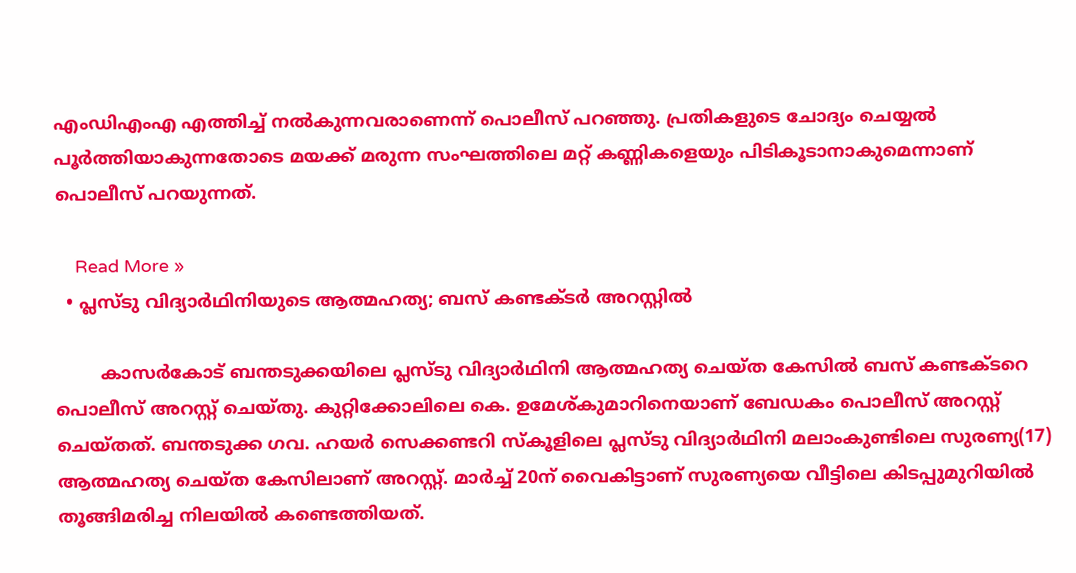എംഡിഎംഎ എത്തിച്ച് നല്‍കുന്നവരാണെന്ന് പൊലീസ് പറഞ്ഞു. പ്രതികളുടെ ചോദ്യം ചെയ്യല്‍ പൂര്‍ത്തിയാകുന്നതോടെ മയക്ക് മരുന്ന സംഘത്തിലെ മറ്റ് കണ്ണികളെയും പിടികൂടാനാകുമെന്നാണ് പൊലീസ് പറയുന്നത്.

    Read More »
  • പ്ലസ്ടു വിദ്യാര്‍ഥിനിയുടെ ആത്മഹത്യ; ബസ് കണ്ടക്ടര്‍ അറസ്റ്റില്‍

        കാസർകോട് ബന്തടുക്കയിലെ പ്ലസ്ടു വിദ്യാര്‍ഥിനി ആത്മഹത്യ ചെയ്ത കേസില്‍ ബസ് കണ്ടക്ടറെ പൊലീസ് അറസ്റ്റ് ചെയ്തു. കുറ്റിക്കോലിലെ കെ. ഉമേശ്കുമാറിനെയാണ് ബേഡകം പൊലീസ് അറസ്റ്റ് ചെയ്തത്. ബന്തടുക്ക ഗവ. ഹയര്‍ സെക്കണ്ടറി സ്‌കൂളിലെ പ്ലസ്ടു വിദ്യാര്‍ഥിനി മലാംകുണ്ടിലെ സുരണ്യ(17) ആത്മഹത്യ ചെയ്ത കേസിലാണ് അറസ്റ്റ്. മാര്‍ച്ച് 20ന് വൈകിട്ടാണ് സുരണ്യയെ വീട്ടിലെ കിടപ്പുമുറിയില്‍ തൂങ്ങിമരിച്ച നിലയില്‍ കണ്ടെത്തിയത്.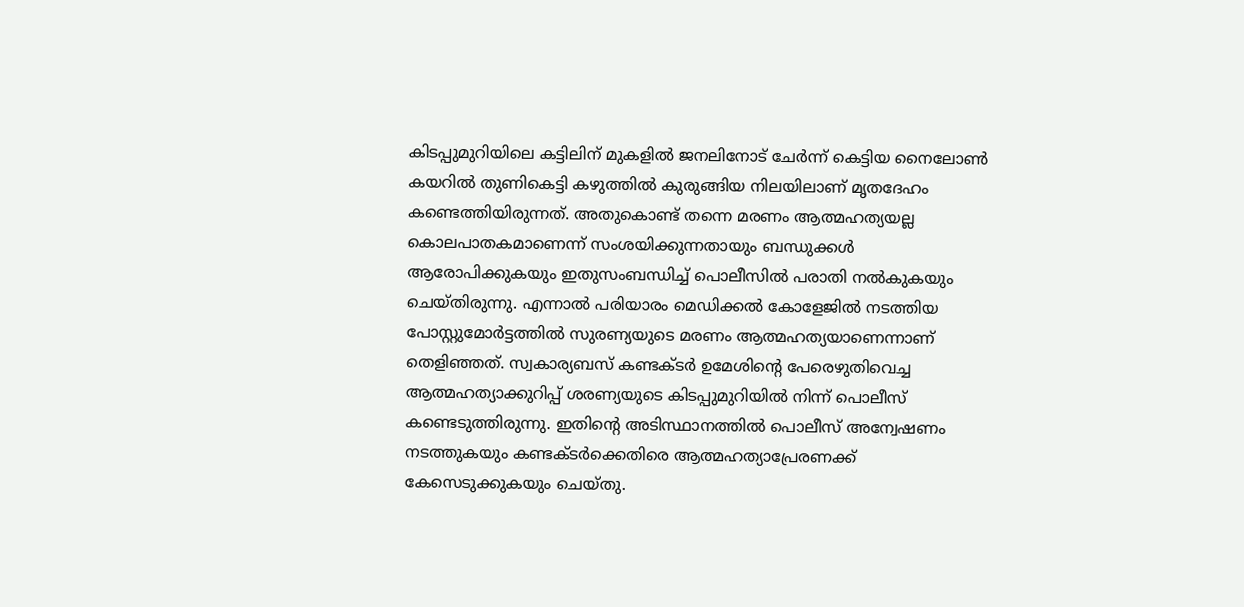കിടപ്പുമുറിയിലെ കട്ടിലിന് മുകളില്‍ ജനലിനോട് ചേര്‍ന്ന് കെട്ടിയ നൈലോണ്‍ കയറില്‍ തുണികെട്ടി കഴുത്തില്‍ കുരുങ്ങിയ നിലയിലാണ് മൃതദേഹം കണ്ടെത്തിയിരുന്നത്. അതുകൊണ്ട് തന്നെ മരണം ആത്മഹത്യയല്ല കൊലപാതകമാണെന്ന് സംശയിക്കുന്നതായും ബന്ധുക്കള്‍ ആരോപിക്കുകയും ഇതുസംബന്ധിച്ച് പൊലീസില്‍ പരാതി നല്‍കുകയും ചെയ്തിരുന്നു. എന്നാല്‍ പരിയാരം മെഡിക്കല്‍ കോളേജില്‍ നടത്തിയ പോസ്റ്റുമോര്‍ട്ടത്തില്‍ സുരണ്യയുടെ മരണം ആത്മഹത്യയാണെന്നാണ് തെളിഞ്ഞത്. സ്വകാര്യബസ് കണ്ടക്ടര്‍ ഉമേശിന്റെ പേരെഴുതിവെച്ച ആത്മഹത്യാക്കുറിപ്പ് ശരണ്യയുടെ കിടപ്പുമുറിയില്‍ നിന്ന് പൊലീസ് കണ്ടെടുത്തിരുന്നു. ഇതിന്റെ അടിസ്ഥാനത്തില്‍ പൊലീസ് അന്വേഷണം നടത്തുകയും കണ്ടക്ടര്‍ക്കെതിരെ ആത്മഹത്യാപ്രേരണക്ക് കേസെടുക്കുകയും ചെയ്തു.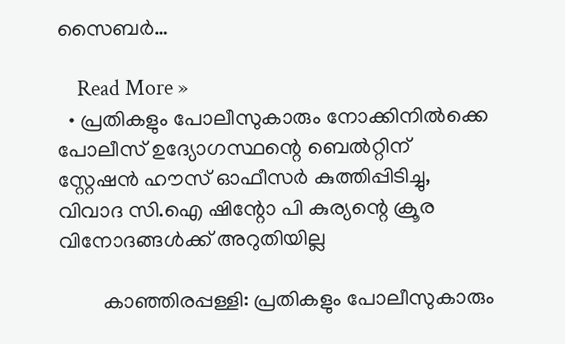സൈബര്‍…

    Read More »
  • പ്രതികളും പോലീസുകാരും നോക്കിനിൽക്കെ പോലീസ് ഉദ്യോഗസ്ഥന്റെ ബെൽറ്റിന്  സ്റ്റേഷൻ ഹൗസ് ഓഫീസർ കുത്തിപ്പിടിച്ചു, വിവാദ സി.ഐ ഷിന്റോ പി കുര്യന്റെ ക്രൂര വിനോദങ്ങൾക്ക് അറുതിയില്ല

        കാഞ്ഞിരപ്പള്ളി: പ്രതികളും പോലീസുകാരും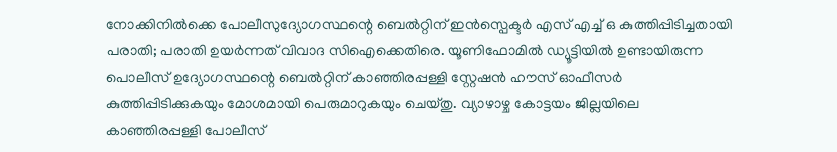നോക്കിനിൽക്കെ പോലീസുദ്യോഗസ്ഥന്റെ ബെൽറ്റിന് ഇൻസ്പെക്ടർ എസ് എച്ച് ഒ കുത്തിപ്പിടിച്ചതായി പരാതി; പരാതി ഉയർന്നത് വിവാദ സിഐക്കെതിരെ. യൂണിഫോമിൽ ഡ്യൂട്ടിയിൽ ഉണ്ടായിരുന്ന പൊലീസ് ഉദ്യോഗസ്ഥന്റെ ബെൽറ്റിന് കാഞ്ഞിരപ്പള്ളി സ്റ്റേഷൻ ഹൗസ് ഓഫീസർ കുത്തിപ്പിടിക്കുകയും മോശമായി പെരുമാറുകയും ചെയ്തു. വ്യാഴാഴ്ച കോട്ടയം ജില്ലയിലെ കാഞ്ഞിരപ്പള്ളി പോലീസ്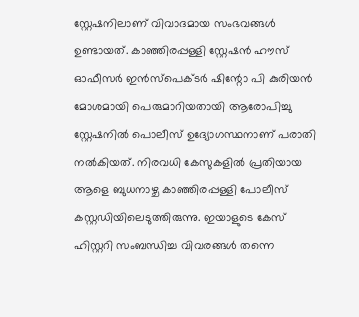സ്റ്റേഷനിലാണ് വിവാദമായ സംഭവങ്ങൾ ഉണ്ടായത്. കാഞ്ഞിരപ്പള്ളി സ്റ്റേഷൻ ഹൗസ് ഓഫീസർ ഇൻസ്പെക്ടർ ഷിന്റോ പി കുരിയൻ മോശമായി പെരുമാറിയതായി ആരോപിച്ചു സ്റ്റേഷനിൽ പൊലീസ് ഉദ്യോഗസ്ഥനാണ് പരാതി നൽകിയത്. നിരവധി കേസുകളിൽ പ്രതിയായ ആളെ ബുധനാഴ്ച കാഞ്ഞിരപ്പള്ളി പോലീസ് കസ്റ്റഡിയിലെടുത്തിരുന്നു. ഇയാളുടെ കേസ് ഹിസ്റ്ററി സംബന്ധിച്ച വിവരങ്ങൾ തന്നെ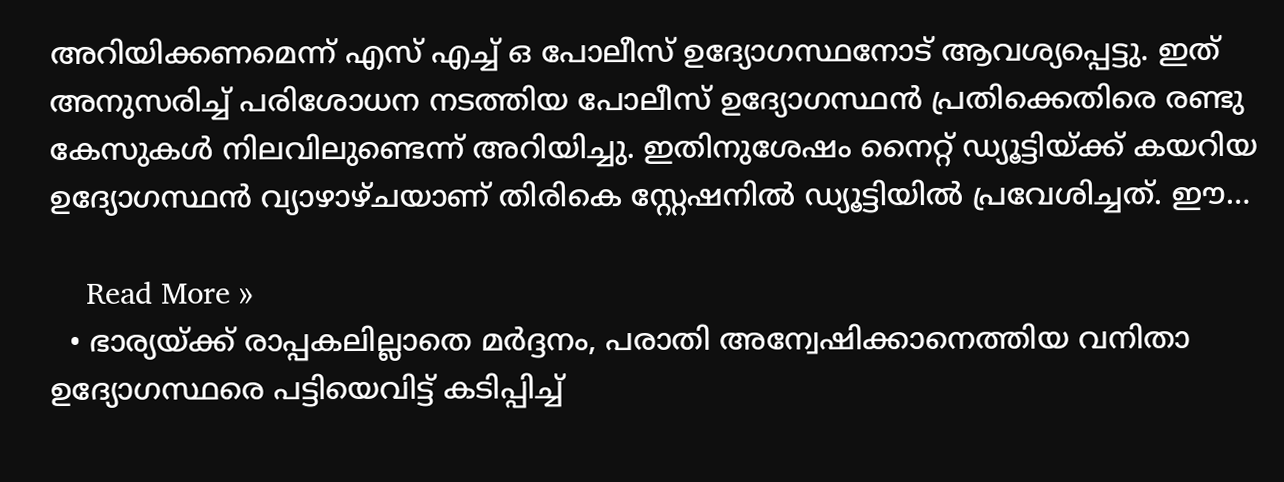അറിയിക്കണമെന്ന് എസ് എച്ച് ഒ പോലീസ് ഉദ്യോഗസ്ഥനോട് ആവശ്യപ്പെട്ടു. ഇത് അനുസരിച്ച് പരിശോധന നടത്തിയ പോലീസ് ഉദ്യോഗസ്ഥൻ പ്രതിക്കെതിരെ രണ്ടു കേസുകൾ നിലവിലുണ്ടെന്ന് അറിയിച്ചു. ഇതിനുശേഷം നൈറ്റ് ഡ്യൂട്ടിയ്ക്ക് കയറിയ ഉദ്യോഗസ്ഥൻ വ്യാഴാഴ്ചയാണ് തിരികെ സ്റ്റേഷനിൽ ഡ്യൂട്ടിയിൽ പ്രവേശിച്ചത്. ഈ…

    Read More »
  • ഭാര്യയ്ക്ക് രാപ്പകലില്ലാതെ മർദ്ദനം, പരാതി അന്വേഷിക്കാനെത്തിയ വനിതാ ഉദ്യോഗസ്ഥരെ പട്ടിയെവിട്ട് കടിപ്പിച്ച്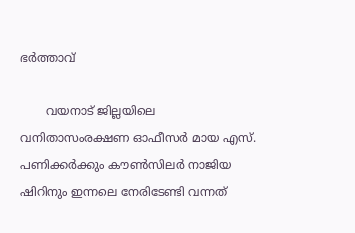ഭർത്താവ്

       വയനാട് ജില്ലയിലെ വനിതാസംരക്ഷണ ഓഫീസർ മായ എസ്. പണിക്കർക്കും കൗൺസിലർ നാജിയ ഷിറിനും ഇന്നലെ നേരിടേണ്ടി വന്നത്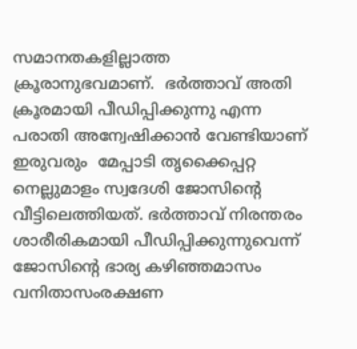സമാനതകളില്ലാത്ത ക്രൂരാനുഭവമാണ്‌.  ഭർത്താവ് അതി ക്രൂരമായി പീഡിപ്പിക്കുന്നു എന്ന പരാതി അന്വേഷിക്കാൻ വേണ്ടിയാണ് ഇരുവരും  മേപ്പാടി തൃക്കൈപ്പറ്റ നെല്ലുമാളം സ്വദേശി ജോസിന്റെ വീട്ടിലെത്തിയത്. ഭർത്താവ് നിരന്തരം ശാരീരികമായി പീഡിപ്പിക്കുന്നുവെന്ന് ജോസിന്റെ ഭാര്യ കഴിഞ്ഞമാസം വനിതാസംരക്ഷണ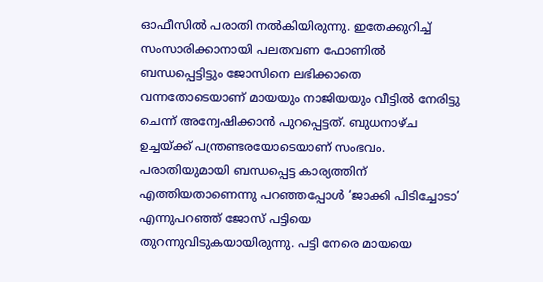ഓഫീസിൽ പരാതി നൽകിയിരുന്നു. ഇതേക്കുറിച്ച് സംസാരിക്കാനായി പലതവണ ഫോണിൽ ബന്ധപ്പെട്ടിട്ടും ജോസിനെ ലഭിക്കാതെ വന്നതോടെയാണ് മായയും നാജിയയും വീട്ടിൽ നേരിട്ടു ചെന്ന് അന്വേഷിക്കാൻ പുറപ്പെട്ടത്. ബുധനാഴ്ച ഉച്ചയ്ക്ക് പന്ത്രണ്ടരയോടെയാണ് സംഭവം. പരാതിയുമായി ബന്ധപ്പെട്ട കാര്യത്തിന് എത്തിയതാണെന്നു പറഞ്ഞപ്പോൾ ‘ജാക്കി പിടിച്ചോടാ’ എന്നുപറഞ്ഞ് ജോസ് പട്ടിയെ തുറന്നുവിടുകയായിരുന്നു. പട്ടി നേരെ മായയെ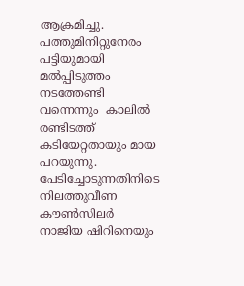ആക്രമിച്ചു. പത്തുമിനിറ്റുനേരം പട്ടിയുമായി മൽപ്പിടുത്തം നടത്തേണ്ടി വന്നെന്നും  കാലിൽ രണ്ടിടത്ത് കടിയേറ്റതായും മായ പറയുന്നു. പേടിച്ചോടുന്നതിനിടെ നിലത്തുവീണ കൗൺസിലർ നാജിയ ഷിറിനെയും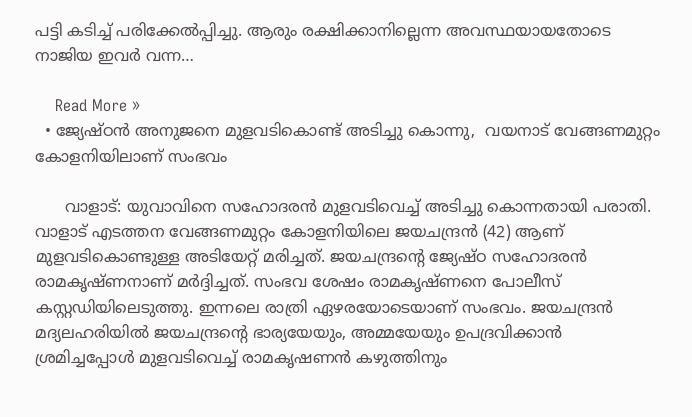പട്ടി കടിച്ച് പരിക്കേൽപ്പിച്ചു. ആരും രക്ഷിക്കാനില്ലെന്ന അവസ്ഥയായതോടെ നാജിയ ഇവർ വന്ന…

    Read More »
  • ജ്യേഷ്ഠൻ അനുജനെ മുളവടികൊണ്ട് അടിച്ചു കൊന്നു,  വയനാട് വേങ്ങണമുറ്റം കോളനിയിലാണ് സംഭവം

      വാളാട്: യുവാവിനെ സഹോദരന്‍ മുളവടിവെച്ച് അടിച്ചു കൊന്നതായി പരാതി. വാളാട് എടത്തന വേങ്ങണമുറ്റം കോളനിയിലെ ജയചന്ദ്രന്‍ (42) ആണ്  മുളവടികൊണ്ടുള്ള അടിയേറ്റ് മരിച്ചത്. ജയചന്ദ്രന്റെ ജ്യേഷ്ഠ സഹോദരന്‍ രാമകൃഷ്ണനാണ് മര്‍ദ്ദിച്ചത്. സംഭവ ശേഷം രാമകൃഷ്ണനെ പോലീസ് കസ്റ്റഡിയിലെടുത്തു. ഇന്നലെ രാത്രി ഏഴരയോടെയാണ് സംഭവം. ജയചന്ദ്രന്‍ മദ്യലഹരിയില്‍ ജയചന്ദ്രന്റെ ഭാര്യയേയും, അമ്മയേയും ഉപദ്രവിക്കാന്‍ ശ്രമിച്ചപ്പോള്‍ മുളവടിവെച്ച് രാമകൃഷണന്‍ കഴുത്തിനും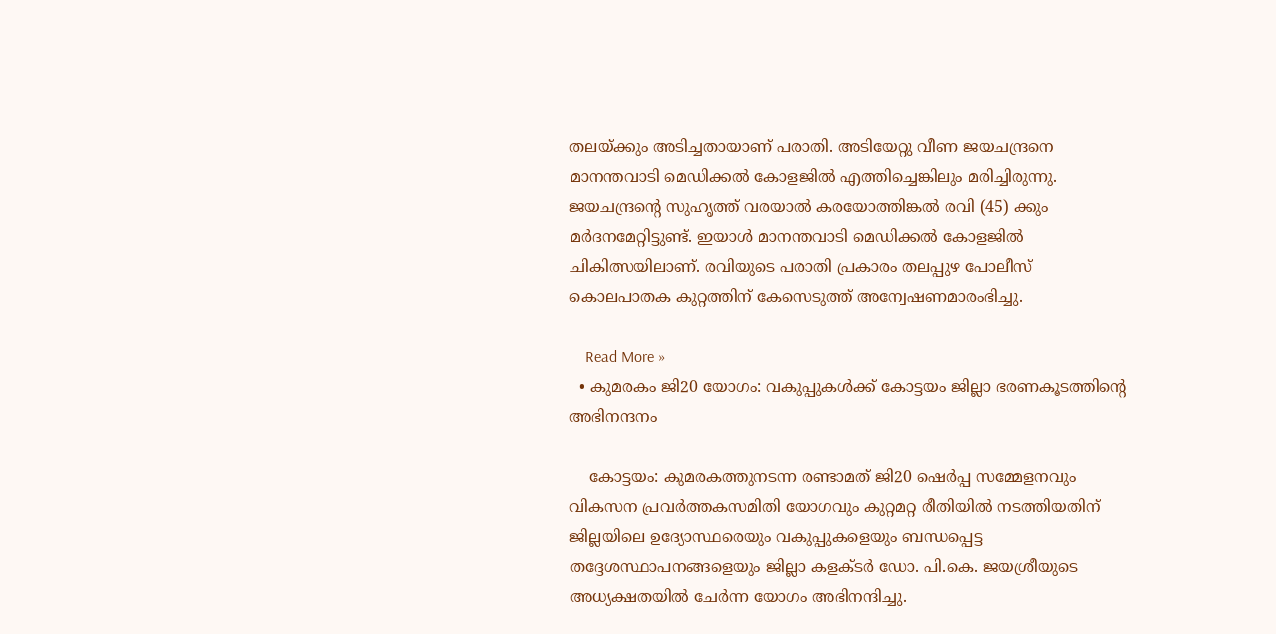തലയ്ക്കും അടിച്ചതായാണ് പരാതി. അടിയേറ്റു വീണ ജയചന്ദ്രനെ മാനന്തവാടി മെഡിക്കല്‍ കോളജില്‍ എത്തിച്ചെങ്കിലും മരിച്ചിരുന്നു. ജയചന്ദ്രന്റെ സുഹൃത്ത് വരയാല്‍ കരയോത്തിങ്കല്‍ രവി (45) ക്കും മര്‍ദനമേറ്റിട്ടുണ്ട്. ഇയാള്‍ മാനന്തവാടി മെഡിക്കല്‍ കോളജില്‍ ചികിത്സയിലാണ്. രവിയുടെ പരാതി പ്രകാരം തലപ്പുഴ പോലീസ് കൊലപാതക കുറ്റത്തിന് കേസെടുത്ത് അന്വേഷണമാരംഭിച്ചു.

    Read More »
  • കുമരകം ജി20 യോഗം: വകുപ്പുകൾക്ക് കോട്ടയം ജില്ലാ ഭരണകൂടത്തിന്റെ അഭിനന്ദനം

    കോട്ടയം: കുമരകത്തുനടന്ന രണ്ടാമത് ജി20 ഷെർപ്പ സമ്മേളനവും വികസന പ്രവർത്തകസമിതി യോഗവും കുറ്റമറ്റ രീതിയിൽ നടത്തിയതിന് ജില്ലയിലെ ഉദ്യോസ്ഥരെയും വകുപ്പുകളെയും ബന്ധപ്പെട്ട തദ്ദേശസ്ഥാപനങ്ങളെയും ജില്ലാ കളക്ടർ ഡോ. പി.കെ. ജയശ്രീയുടെ അധ്യക്ഷതയിൽ ചേർന്ന യോഗം അഭിനന്ദിച്ചു.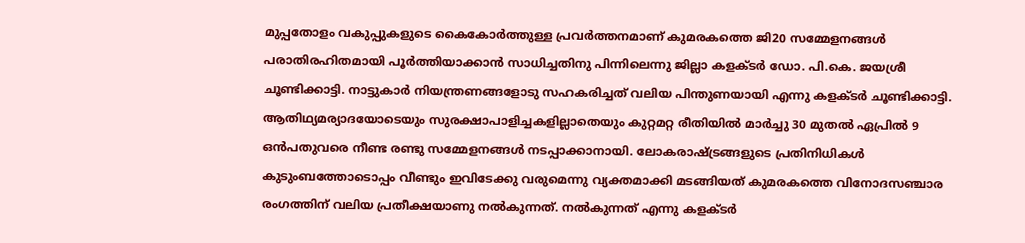മുപ്പതോളം വകുപ്പുകളുടെ കൈകോർത്തുള്ള പ്രവർത്തനമാണ് കുമരകത്തെ ജി20 സമ്മേളനങ്ങൾ പരാതിരഹിതമായി പൂർത്തിയാക്കാൻ സാധിച്ചതിനു പിന്നിലെന്നു ജില്ലാ കളക്ടർ ഡോ. പി.കെ. ജയശ്രീ ചൂണ്ടിക്കാട്ടി. നാട്ടുകാർ നിയന്ത്രണങ്ങളോടു സഹകരിച്ചത് വലിയ പിന്തുണയായി എന്നു കളക്ടർ ചൂണ്ടിക്കാട്ടി. ആതിഥ്യമര്യാദയോടെയും സുരക്ഷാപാളിച്ചകളില്ലാതെയും കുറ്റമറ്റ രീതിയിൽ മാർച്ചു 30 മുതൽ ഏപ്രിൽ 9 ഒൻപതുവരെ നീണ്ട രണ്ടു സമ്മേളനങ്ങൾ നടപ്പാക്കാനായി. ലോകരാഷ്ട്രങ്ങളുടെ പ്രതിനിധികൾ കുടുംബത്തോടൊപ്പം വീണ്ടും ഇവിടേക്കു വരുമെന്നു വ്യക്തമാക്കി മടങ്ങിയത് കുമരകത്തെ വിനോദസഞ്ചാര രംഗത്തിന് വലിയ പ്രതീക്ഷയാണു നൽകുന്നത്. നൽകുന്നത് എന്നു കളക്ടർ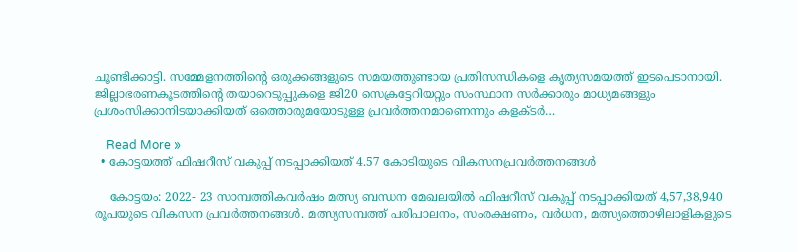ചൂണ്ടിക്കാട്ടി. സമ്മേളനത്തിന്റെ ഒരുക്കങ്ങളുടെ സമയത്തുണ്ടായ പ്രതിസന്ധികളെ കൃത്യസമയത്ത് ഇടപെടാനായി. ജില്ലാഭരണകൂടത്തിന്റെ തയാറെടുപ്പുകളെ ജി20 സെക്രട്ടേറിയറ്റും സംസ്ഥാന സർക്കാരും മാധ്യമങ്ങളും പ്രശംസിക്കാനിടയാക്കിയത് ഒത്തൊരുമയോടുള്ള പ്രവർത്തനമാണെന്നും കളക്ടർ…

    Read More »
  • കോട്ടയത്ത് ഫിഷറീസ് വകുപ്പ് നടപ്പാക്കിയത് 4.57 കോടിയുടെ വികസനപ്രവർത്തനങ്ങൾ

    കോട്ടയം: 2022- 23 സാമ്പത്തികവർഷം മത്സ്യ ബന്ധന മേഖലയിൽ ഫിഷറീസ് വകുപ്പ് നടപ്പാക്കിയത് 4,57,38,940 രൂപയുടെ വികസന പ്രവർത്തനങ്ങൾ. മത്സ്യസമ്പത്ത് പരിപാലനം, സംരക്ഷണം, വർധന, മത്സ്യത്തൊഴിലാളികളുടെ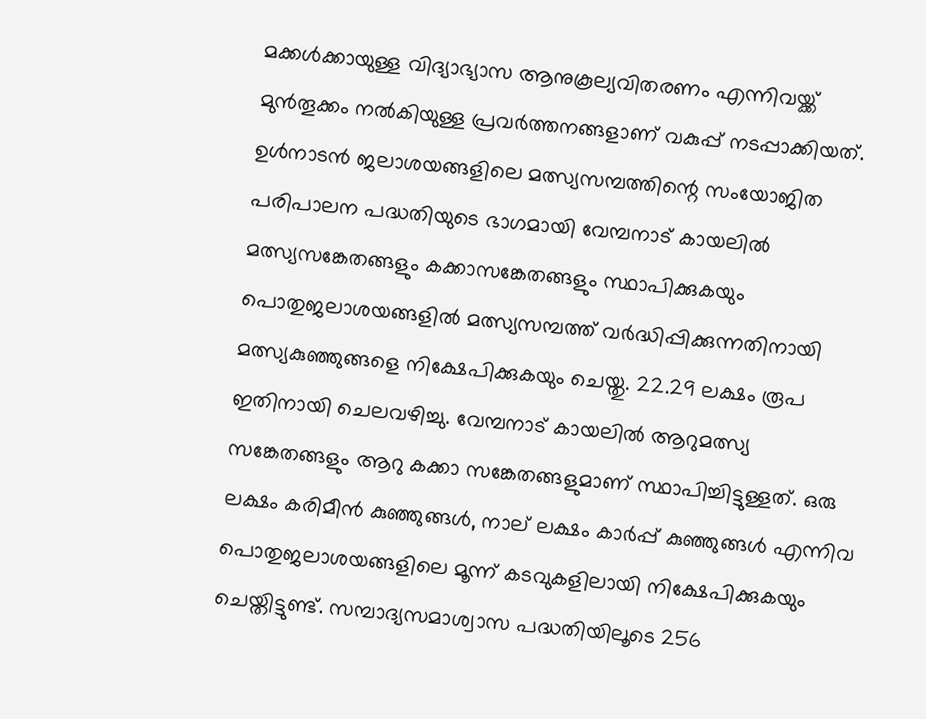മക്കൾക്കായുള്ള വിദ്യാഭ്യാസ ആനുകൂല്യവിതരണം എന്നിവയ്ക്ക് മുൻതൂക്കം നൽകിയുള്ള പ്രവർത്തനങ്ങളാണ് വകുപ്പ് നടപ്പാക്കിയത്. ഉൾനാടൻ ജലാശയങ്ങളിലെ മത്സ്യസമ്പത്തിന്റെ സംയോജിത പരിപാലന പദ്ധതിയുടെ ഭാഗമായി വേമ്പനാട് കായലിൽ മത്സ്യസങ്കേതങ്ങളും കക്കാസങ്കേതങ്ങളും സ്ഥാപിക്കുകയും പൊതുജലാശയങ്ങളിൽ മത്സ്യസമ്പത്ത് വർദ്ധിപ്പിക്കുന്നതിനായി മത്സ്യകുഞ്ഞുങ്ങളെ നിക്ഷേപിക്കുകയും ചെയ്തു. 22.29 ലക്ഷം രൂപ ഇതിനായി ചെലവഴിച്ചു. വേമ്പനാട് കായലിൽ ആറുമത്സ്യ സങ്കേതങ്ങളും ആറു കക്കാ സങ്കേതങ്ങളുമാണ് സ്ഥാപിച്ചിട്ടുള്ളത്. ഒരു ലക്ഷം കരിമീൻ കുഞ്ഞുങ്ങൾ, നാല് ലക്ഷം കാർപ്പ് കുഞ്ഞുങ്ങൾ എന്നിവ പൊതുജലാശയങ്ങളിലെ മൂന്ന് കടവുകളിലായി നിക്ഷേപിക്കുകയും ചെയ്തിട്ടുണ്ട്. സമ്പാദ്യസമാശ്വാസ പദ്ധതിയിലൂടെ 256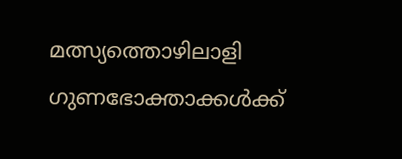മത്സ്യത്തൊഴിലാളി ഗുണഭോക്താക്കൾക്ക്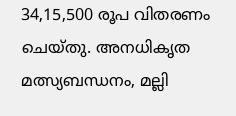34,15,500 രൂപ വിതരണം ചെയ്തു. അനധികൃത മത്സ്യബന്ധനം, മല്ലി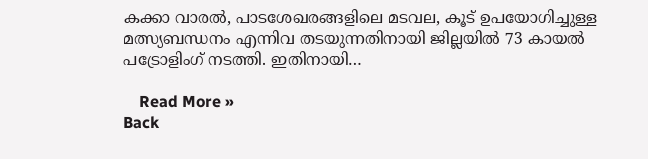കക്കാ വാരൽ, പാടശേഖരങ്ങളിലെ മടവല, കൂട് ഉപയോഗിച്ചുള്ള മത്സ്യബന്ധനം എന്നിവ തടയുന്നതിനായി ജില്ലയിൽ 73 കായൽ പട്രോളിംഗ് നടത്തി. ഇതിനായി…

    Read More »
Back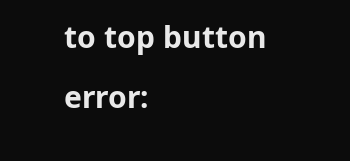to top button
error: